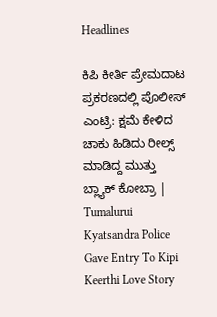Headlines

ಕಿಪಿ ಕೀರ್ತಿ ಪ್ರೇಮದಾಟ ಪ್ರಕರಣದಲ್ಲಿ ಪೊಲೀಸ್ ಎಂಟ್ರಿ: ಕ್ಷಮೆ ಕೇಳಿದ ಚಾಕು ಹಿಡಿದು ರೀಲ್ಸ್ ಮಾಡಿದ್ದ ಮುತ್ತು ಬ್ಲ್ಯಾಕ್ ಕೋಬ್ರಾ | Tumalurui Kyatsandra Police Gave Entry To Kipi Keerthi Love Story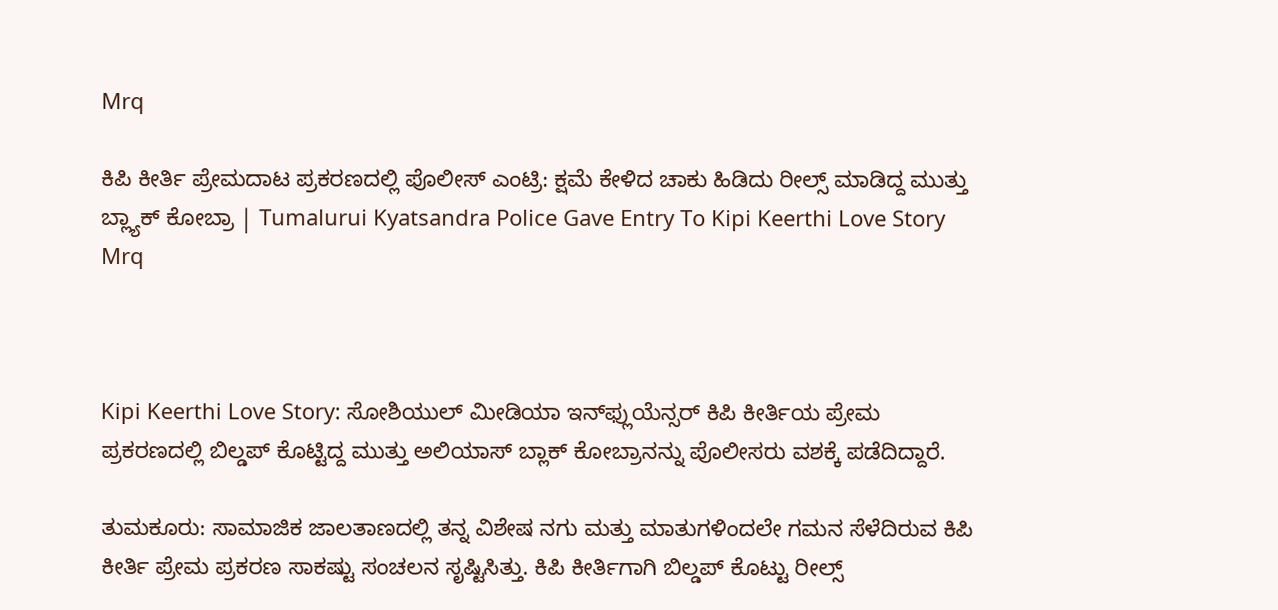Mrq

ಕಿಪಿ ಕೀರ್ತಿ ಪ್ರೇಮದಾಟ ಪ್ರಕರಣದಲ್ಲಿ ಪೊಲೀಸ್ ಎಂಟ್ರಿ: ಕ್ಷಮೆ ಕೇಳಿದ ಚಾಕು ಹಿಡಿದು ರೀಲ್ಸ್ ಮಾಡಿದ್ದ ಮುತ್ತು ಬ್ಲ್ಯಾಕ್ ಕೋಬ್ರಾ | Tumalurui Kyatsandra Police Gave Entry To Kipi Keerthi Love Story Mrq



Kipi Keerthi Love Story: ಸೋಶಿಯುಲ್ ಮೀಡಿಯಾ ಇನ್‌ಫ್ಲುಯೆನ್ಸರ್ ಕಿಪಿ ಕೀರ್ತಿಯ ಪ್ರೇಮ ಪ್ರಕರಣದಲ್ಲಿ ಬಿಲ್ಡಪ್‌ ಕೊಟ್ಟಿದ್ದ ಮುತ್ತು ಅಲಿಯಾಸ್ ಬ್ಲಾಕ್ ಕೋಬ್ರಾನನ್ನು ಪೊಲೀಸರು ವಶಕ್ಕೆ ಪಡೆದಿದ್ದಾರೆ.

ತುಮಕೂರು: ಸಾಮಾಜಿಕ ಜಾಲತಾಣದಲ್ಲಿ ತನ್ನ ವಿಶೇಷ ನಗು ಮತ್ತು ಮಾತುಗಳಿಂದಲೇ ಗಮನ ಸೆಳೆದಿರುವ ಕಿಪಿ ಕೀರ್ತಿ ಪ್ರೇಮ ಪ್ರಕರಣ ಸಾಕಷ್ಟು ಸಂಚಲನ ಸೃಷ್ಟಿಸಿತ್ತು. ಕಿಪಿ ಕೀರ್ತಿಗಾಗಿ ಬಿಲ್ಡಪ್‌ ಕೊಟ್ಟು ರೀಲ್ಸ್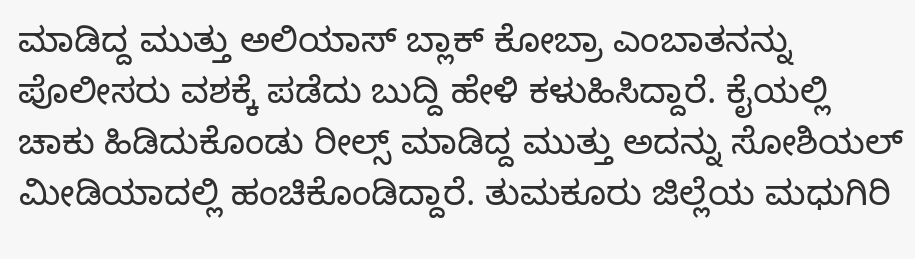ಮಾಡಿದ್ದ ಮುತ್ತು ಅಲಿಯಾಸ್ ಬ್ಲಾಕ್ ಕೋಬ್ರಾ ಎಂಬಾತನನ್ನು ಪೊಲೀಸರು ವಶಕ್ಕೆ ಪಡೆದು ಬುದ್ದಿ ಹೇಳಿ ಕಳುಹಿಸಿದ್ದಾರೆ. ಕೈಯಲ್ಲಿ ಚಾಕು ಹಿಡಿದುಕೊಂಡು ರೀಲ್ಸ್ ಮಾಡಿದ್ದ ಮುತ್ತು ಅದನ್ನು ಸೋಶಿಯಲ್ ಮೀಡಿಯಾದಲ್ಲಿ ಹಂಚಿಕೊಂಡಿದ್ದಾರೆ. ತುಮಕೂರು ಜಿಲ್ಲೆಯ ಮಧುಗಿರಿ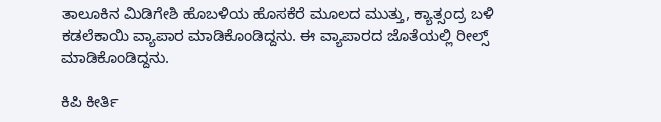ತಾಲೂಕಿನ ಮಿಡಿಗೇಶಿ ಹೊಬಳಿಯ ಹೊಸಕೆರೆ ಮೂಲದ ಮುತ್ತು, ಕ್ಯಾತ್ಸಂದ್ರ ಬಳಿ ಕಡಲೆಕಾಯಿ ವ್ಯಾಪಾರ ಮಾಡಿಕೊಂಡಿದ್ದನು. ಈ ವ್ಯಾಪಾರದ ಜೊತೆಯಲ್ಲಿ ರೀಲ್ಸ್ ಮಾಡಿಕೊಂಡಿದ್ದನು.

ಕಿಪಿ ಕೀರ್ತಿ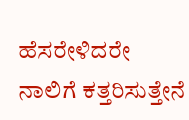ಹೆಸರೇಳಿದರೇ ನಾಲಿಗೆ ಕತ್ತರಿಸುತ್ತೇನೆ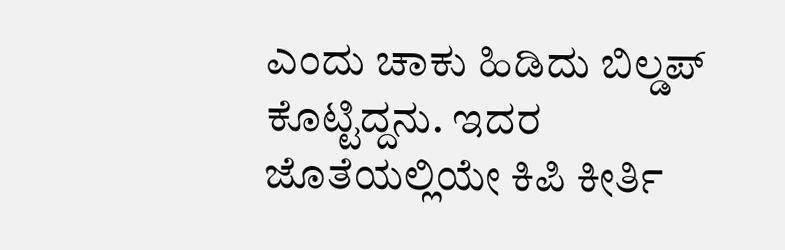ಎಂದು ಚಾಕು ಹಿಡಿದು ಬಿಲ್ಡಪ್ ಕೊಟ್ಟಿದ್ದನು. ಇದರ ಜೊತೆಯಲ್ಲಿಯೇ ಕಿಪಿ ಕೀರ್ತಿ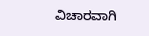ವಿಚಾರವಾಗಿ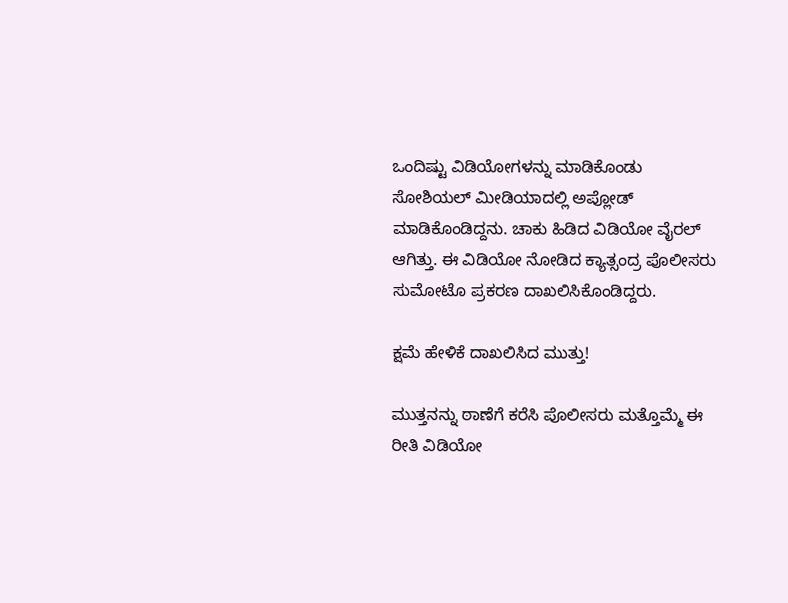ಒಂದಿಷ್ಟು ವಿಡಿಯೋಗಳನ್ನು ಮಾಡಿಕೊಂಡು ಸೋಶಿಯಲ್ ಮೀಡಿಯಾದಲ್ಲಿ ಅಪ್ಲೋಡ್ ಮಾಡಿಕೊಂಡಿದ್ದನು. ಚಾಕು ಹಿಡಿದ ವಿಡಿಯೋ ವೈರಲ್ ಆಗಿತ್ತು. ಈ ವಿಡಿಯೋ ನೋಡಿದ ಕ್ಯಾತ್ಸಂದ್ರ ಪೊಲೀಸರು ಸುಮೋಟೊ ಪ್ರಕರಣ ದಾಖಲಿಸಿಕೊಂಡಿದ್ದರು.

ಕ್ಷಮೆ ಹೇಳಿಕೆ ದಾಖಲಿಸಿದ ಮುತ್ತು!

ಮುತ್ತನನ್ನು ಠಾಣೆಗೆ ಕರೆಸಿ ಪೊಲೀಸರು ಮತ್ತೊಮ್ಮೆ ಈ ರೀತಿ ವಿಡಿಯೋ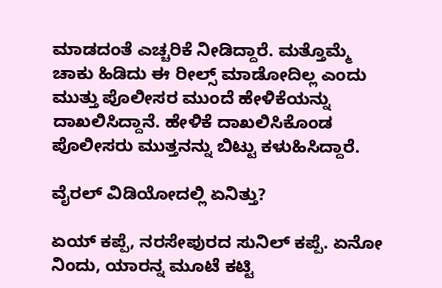ಮಾಡದಂತೆ ಎಚ್ಚರಿಕೆ ನೀಡಿದ್ದಾರೆ. ಮತ್ತೊಮ್ಮೆ ಚಾಕು ಹಿಡಿದು ಈ ರೀಲ್ಸ್ ಮಾಡೋದಿಲ್ಲ ಎಂದು ಮುತ್ತು ಪೊಲೀಸರ ಮುಂದೆ ಹೇಳಿಕೆಯನ್ನು ದಾಖಲಿಸಿದ್ದಾನೆ. ಹೇಳಿಕೆ ದಾಖಲಿಸಿಕೊಂಡ ಪೊಲೀಸರು ಮುತ್ತನನ್ನು ಬಿಟ್ಟು ಕಳುಹಿಸಿದ್ದಾರೆ.

ವೈರಲ್ ವಿಡಿಯೋದಲ್ಲಿ ಏನಿತ್ತು?

ಏಯ್ ಕಪ್ಪೆ, ನರಸೇಪುರದ ಸುನಿಲ್ ಕಪ್ಪೆ. ಏನೋ ನಿಂದು, ಯಾರನ್ನ ಮೂಟೆ ಕಟ್ಟಿ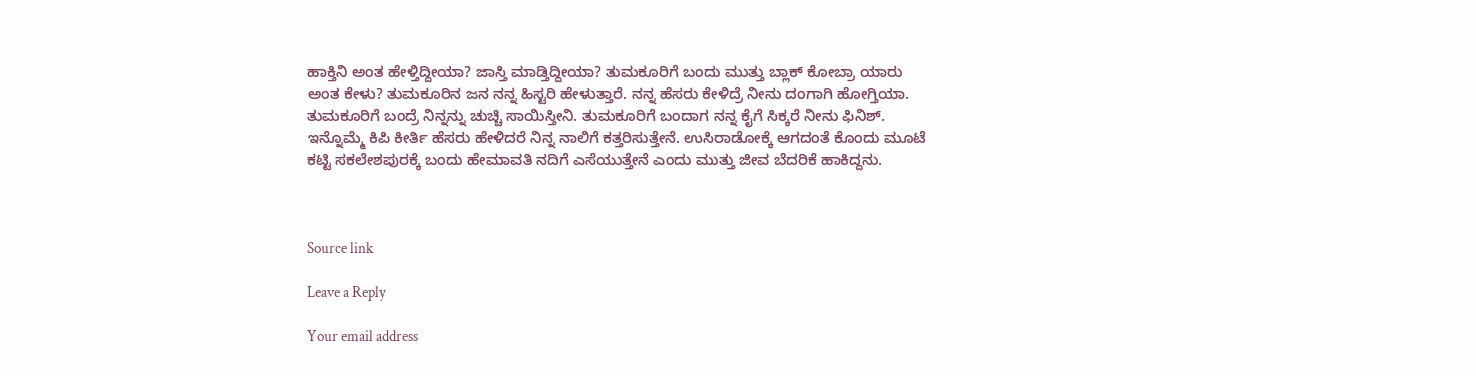ಹಾಕ್ತಿನಿ ಅಂತ ಹೇಳ್ತಿದ್ದೀಯಾ? ಜಾಸ್ತಿ ಮಾಡ್ತಿದ್ದೀಯಾ? ತುಮಕೂರಿಗೆ ಬಂದು ಮುತ್ತು ಬ್ಲಾಕ್ ಕೋಬ್ರಾ ಯಾರು ಅಂತ ಕೇಳು? ತುಮಕೂರಿನ ಜನ ನನ್ನ ಹಿಸ್ಟರಿ ಹೇಳುತ್ತಾರೆ. ನನ್ನ ಹೆಸರು ಕೇಳಿದ್ರೆ ನೀನು ದಂಗಾಗಿ ಹೋಗ್ತಿಯಾ. ತುಮಕೂರಿಗೆ ಬಂದ್ರೆ ನಿನ್ನನ್ನು ಚುಚ್ಚಿ ಸಾಯಿಸ್ತೀನಿ. ತುಮಕೂರಿಗೆ ಬಂದಾಗ ನನ್ನ ಕೈಗೆ ಸಿಕ್ಕರೆ ನೀನು ಫಿನಿಶ್. ಇನ್ನೊಮ್ಮೆ ಕಿಪಿ ಕೀರ್ತಿ ಹೆಸರು ಹೇಳಿದರೆ ನಿನ್ನ ನಾಲಿಗೆ ಕತ್ತರಿಸುತ್ತೇನೆ. ಉಸಿರಾಡೋಕ್ಕೆ ಆಗದಂತೆ ಕೊಂದು ಮೂಟೆ ಕಟ್ಟಿ ಸಕಲೇಶಪುರಕ್ಕೆ ಬಂದು ಹೇಮಾವತಿ ನದಿಗೆ ಎಸೆಯುತ್ತೇನೆ ಎಂದು ಮುತ್ತು ಜೀವ ಬೆದರಿಕೆ ಹಾಕಿದ್ದನು.



Source link

Leave a Reply

Your email address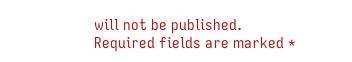will not be published. Required fields are marked *